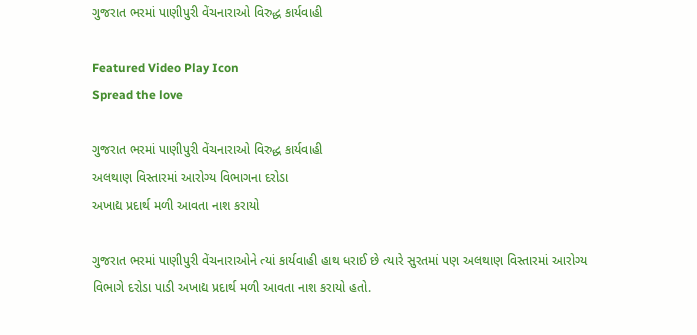ગુજરાત ભરમાં પાણીપુરી વેંચનારાઓ વિરુદ્ધ કાર્યવાહી

Featured Video Play Icon
Spread the love

ગુજરાત ભરમાં પાણીપુરી વેંચનારાઓ વિરુદ્ધ કાર્યવાહી
અલથાણ વિસ્તારમાં આરોગ્ય વિભાગના દરોડા
અખાદ્ય પ્રદાર્થ મળી આવતા નાશ કરાયો

ગુજરાત ભરમાં પાણીપુરી વેંચનારાઓને ત્યાં કાર્યવાહી હાથ ધરાઈ છે ત્યારે સુરતમાં પણ અલથાણ વિસ્તારમાં આરોગ્ય વિભાગે દરોડા પાડી અખાદ્ય પ્રદાર્થ મળી આવતા નાશ કરાયો હતો.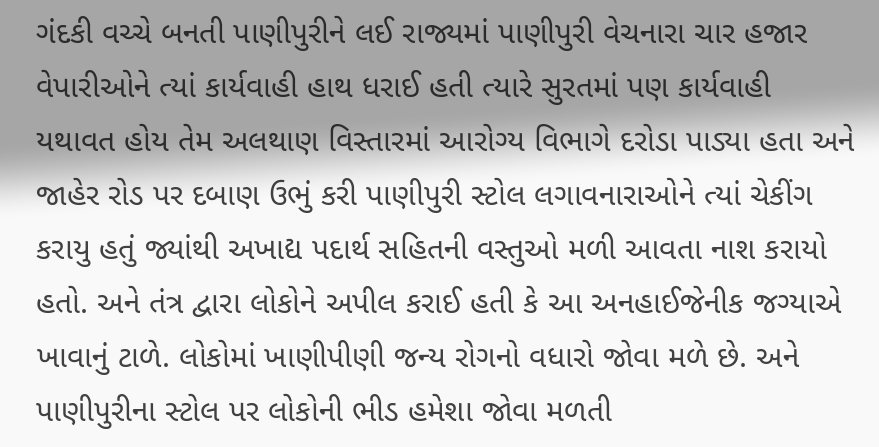ગંદકી વચ્ચે બનતી પાણીપુરીને લઈ રાજ્યમાં પાણીપુરી વેચનારા ચાર હજાર વેપારીઓને ત્યાં કાર્યવાહી હાથ ધરાઈ હતી ત્યારે સુરતમાં પણ કાર્યવાહી યથાવત હોય તેમ અલથાણ વિસ્તારમાં આરોગ્ય વિભાગે દરોડા પાડ્યા હતા અને જાહેર રોડ પર દબાણ ઉભું કરી પાણીપુરી સ્ટોલ લગાવનારાઓને ત્યાં ચેકીંગ કરાયુ હતું જ્યાંથી અખાદ્ય પદાર્થ સહિતની વસ્તુઓ મળી આવતા નાશ કરાયો હતો. અને તંત્ર દ્વારા લોકોને અપીલ કરાઈ હતી કે આ અનહાઈજેનીક જગ્યાએ ખાવાનું ટાળે. લોકોમાં ખાણીપીણી જન્ય રોગનો વધારો જોવા મળે છે. અને પાણીપુરીના સ્ટોલ પર લોકોની ભીડ હમેશા જોવા મળતી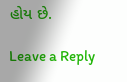હોય છે.

Leave a Reply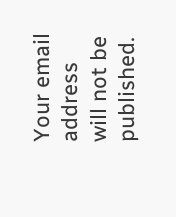Your email address will not be published.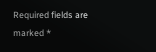Required fields are marked *